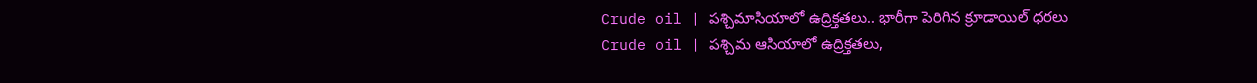Crude oil | పశ్చిమాసియాలో ఉద్రిక్తతలు.. భారీగా పెరిగిన క్రూడాయిల్ ధరలు
Crude oil | పశ్చిమ ఆసియాలో ఉద్రిక్తతలు,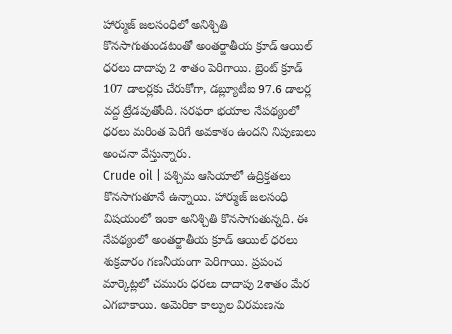హార్ముజ్ జలసంధిలో అనిశ్చితి కొనసాగుతుండటంతో అంతర్జాతీయ క్రూడ్ ఆయిల్ ధరలు దాదాపు 2 శాతం పెరిగాయి. బ్రెంట్ క్రూడ్ 107 డాలర్లకు చేరుకోగా, డబ్ల్యూటీఐ 97.6 డాలర్ల వద్ద ట్రేడవుతోంది. సరఫరా భయాల నేపథ్యంలో ధరలు మరింత పెరిగే అవకాశం ఉందని నిపుణులు అంచనా వేస్తున్నారు.
Crude oil | పశ్చిమ ఆసియాలో ఉద్రిక్తతలు కొనసాగుతూనే ఉన్నాయి. హార్ముజ్ జలసంధి విషయంలో ఇంకా అనిశ్చితి కొనసాగుతున్నది. ఈ నేపథ్యంలో అంతర్జాతీయ క్రూడ్ ఆయిల్ ధరలు శుక్రవారం గణనీయంగా పెరిగాయి. ప్రపంచ మార్కెట్లలో చమురు ధరలు దాదాపు 2శాతం మేర ఎగబాకాయి. అమెరికా కాల్పుల విరమణను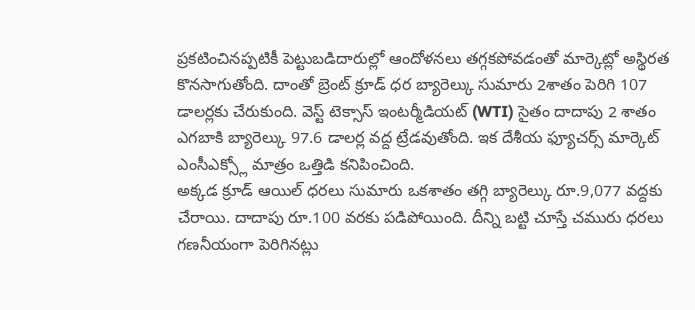ప్రకటించినప్పటికీ పెట్టుబడిదారుల్లో ఆందోళనలు తగ్గకపోవడంతో మార్కెట్లో అస్థిరత కొనసాగుతోంది. దాంతో బ్రెంట్ క్రూడ్ ధర బ్యారెల్కు సుమారు 2శాతం పెరిగి 107 డాలర్లకు చేరుకుంది. వెస్ట్ టెక్సాస్ ఇంటర్మీడియట్ (WTI) సైతం దాదాపు 2 శాతం ఎగబాకి బ్యారెల్కు 97.6 డాలర్ల వద్ద ట్రేడవుతోంది. ఇక దేశీయ ఫ్యూచర్స్ మార్కెట్ ఎంసీఎక్స్లో మాత్రం ఒత్తిడి కనిపించింది.
అక్కడ క్రూడ్ ఆయిల్ ధరలు సుమారు ఒకశాతం తగ్గి బ్యారెల్కు రూ.9,077 వద్దకు చేరాయి. దాదాపు రూ.100 వరకు పడిపోయింది. దీన్ని బట్టి చూస్తే చమురు ధరలు గణనీయంగా పెరిగినట్లు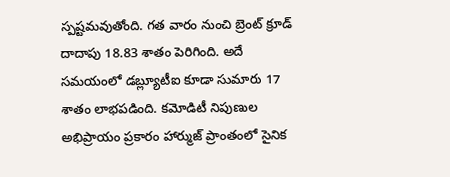స్పష్టమవుతోంది. గత వారం నుంచి బ్రెంట్ క్రూడ్ దాదాపు 18.83 శాతం పెరిగింది. అదే సమయంలో డబ్ల్యూటీఐ కూడా సుమారు 17 శాతం లాభపడింది. కమోడిటీ నిపుణుల అభిప్రాయం ప్రకారం హార్ముజ్ ప్రాంతంలో సైనిక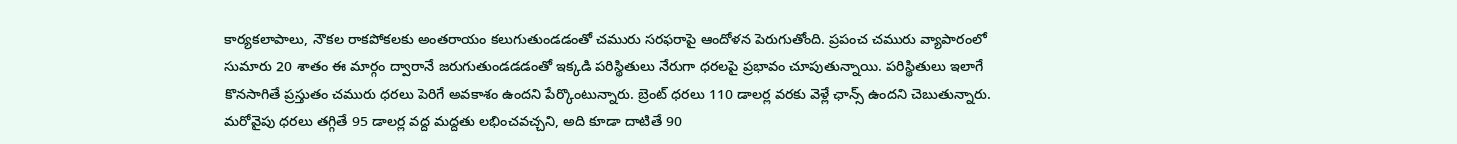కార్యకలాపాలు, నౌకల రాకపోకలకు అంతరాయం కలుగుతుండడంతో చమురు సరఫరాపై ఆందోళన పెరుగుతోంది. ప్రపంచ చమురు వ్యాపారంలో సుమారు 20 శాతం ఈ మార్గం ద్వారానే జరుగుతుండడడంతో ఇక్కడి పరిస్థితులు నేరుగా ధరలపై ప్రభావం చూపుతున్నాయి. పరిస్థితులు ఇలాగే కొనసాగితే ప్రస్తుతం చమురు ధరలు పెరిగే అవకాశం ఉందని పేర్కొంటున్నారు. బ్రెంట్ ధరలు 110 డాలర్ల వరకు వెళ్లే ఛాన్స్ ఉందని చెబుతున్నారు. మరోవైపు ధరలు తగ్గితే 95 డాలర్ల వద్ద మద్దతు లభించవచ్చని, అది కూడా దాటితే 90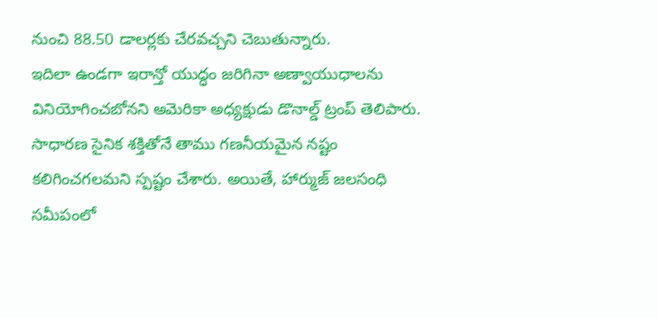నుంచి 88.50 డాలర్లకు చేరవచ్చని చెబుతున్నారు.
ఇదిలా ఉండగా ఇరాన్తో యుద్ధం జరిగినా అణ్వాయుధాలను వినియోగించబోనని అమెరికా అధ్యక్షుడు డొనాల్డ్ ట్రంప్ తెలిపారు. సాధారణ సైనిక శక్తితోనే తాము గణనీయమైన నష్టం కలిగించగలమని స్పష్టం చేశారు. అయితే, హార్ముజ్ జలసంధి సమీపంలో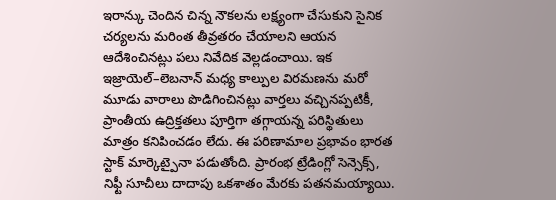ఇరాన్కు చెందిన చిన్న నౌకలను లక్ష్యంగా చేసుకుని సైనిక చర్యలను మరింత తీవ్రతరం చేయాలని ఆయన ఆదేశించినట్లు పలు నివేదిక వెల్లడంచాయి. ఇక ఇజ్రాయెల్–లెబనాన్ మధ్య కాల్పుల విరమణను మరో మూడు వారాలు పొడిగించినట్లు వార్తలు వచ్చినప్పటికీ, ప్రాంతీయ ఉద్రిక్తతలు పూర్తిగా తగ్గాయన్న పరిస్థితులు మాత్రం కనిపించడం లేదు. ఈ పరిణామాల ప్రభావం భారత స్టాక్ మార్కెట్పైనా పడుతోంది. ప్రారంభ ట్రేడింగ్లో సెన్సెక్స్, నిఫ్టీ సూచీలు దాదాపు ఒకశాతం మేరకు పతనమయ్యాయి.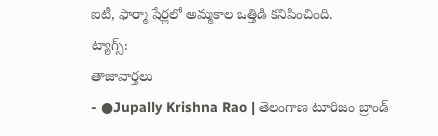ఐటీ, ఫార్మా షేర్లలో అమ్మకాల ఒత్తిడి కనిపించింది.
ట్యాగ్స్:
తాజావార్తలు
- ●Jupally Krishna Rao | తెలంగాణ టూరిజం బ్రాండ్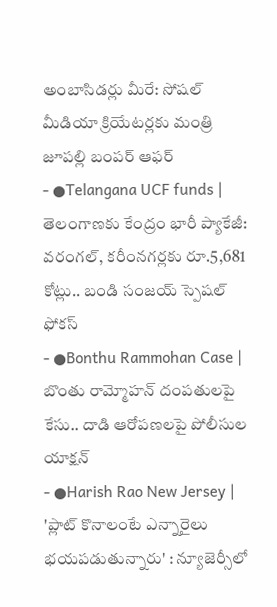అంబాసిడర్లు మీరే: సోషల్ మీడియా క్రియేటర్లకు మంత్రి జూపల్లి బంపర్ ఆఫర్
- ●Telangana UCF funds | తెలంగాణకు కేంద్రం భారీ ప్యాకేజీ: వరంగల్, కరీంనగర్లకు రూ.5,681 కోట్లు.. బండి సంజయ్ స్పెషల్ ఫోకస్
- ●Bonthu Rammohan Case | బొంతు రామ్మోహన్ దంపతులపై కేసు.. దాడి ఆరోపణలపై పోలీసుల యాక్షన్
- ●Harish Rao New Jersey | 'ప్లాట్ కొనాలంటే ఎన్నారైలు భయపడుతున్నారు' : న్యూజెర్సీలో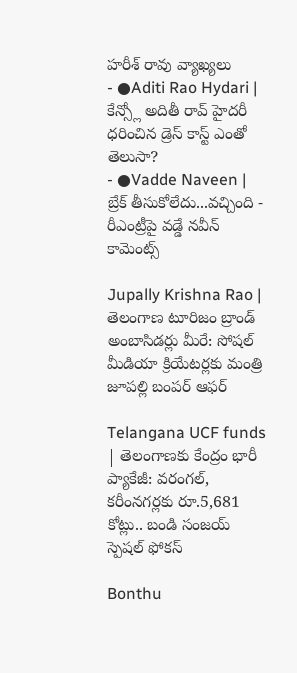హరీశ్ రావు వ్యాఖ్యలు
- ●Aditi Rao Hydari | కేన్స్లో అదితీ రావ్ హైదరీ ధరించిన డ్రెస్ కాస్ట్ ఎంతో తెలుసా?
- ●Vadde Naveen | బ్రేక్ తీసుకోలేదు...వచ్చింది - రీఎంట్రీపై వడ్డే నవీన్ కామెంట్స్

Jupally Krishna Rao | తెలంగాణ టూరిజం బ్రాండ్ అంబాసిడర్లు మీరే: సోషల్ మీడియా క్రియేటర్లకు మంత్రి జూపల్లి బంపర్ ఆఫర్

Telangana UCF funds | తెలంగాణకు కేంద్రం భారీ ప్యాకేజీ: వరంగల్, కరీంనగర్లకు రూ.5,681 కోట్లు.. బండి సంజయ్ స్పెషల్ ఫోకస్

Bonthu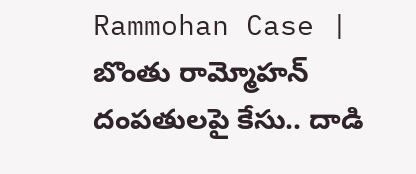Rammohan Case | బొంతు రామ్మోహన్ దంపతులపై కేసు.. దాడి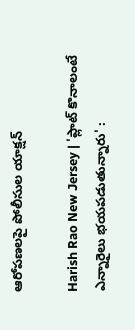ఆరోపణలపై పోలీసుల యాక్షన్

Harish Rao New Jersey | 'ప్లాట్ కొనాలంటే ఎన్నారైలు భయపడుతున్నారు' :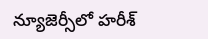న్యూజెర్సీలో హరీశ్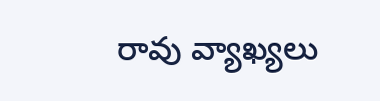రావు వ్యాఖ్యలు